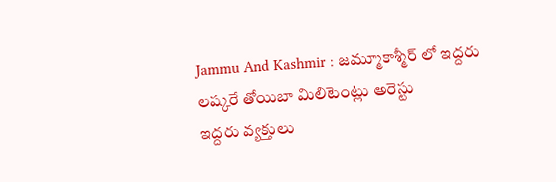Jammu And Kashmir : జమ్మూకాశ్మీర్ లో ఇద్దరు లష్కరే తోయిబా మిలిటెంట్లు అరెస్టు
ఇద్దరు వ్యక్తులు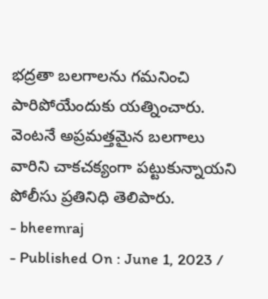భద్రతా బలగాలను గమనించి పారిపోయేందుకు యత్నించారు. వెంటనే అప్రమత్తమైన బలగాలు వారిని చాకచక్యంగా పట్టుకున్నాయని పోలీసు ప్రతినిధి తెలిపారు.
- bheemraj
- Published On : June 1, 2023 /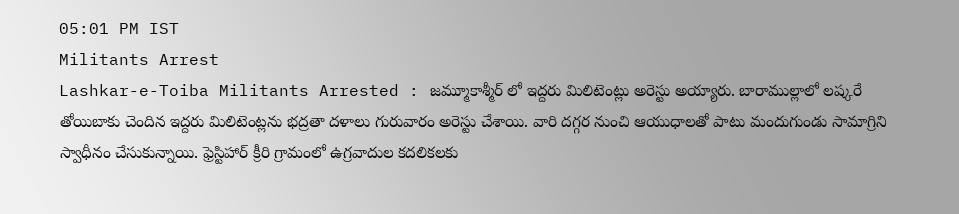05:01 PM IST
Militants Arrest
Lashkar-e-Toiba Militants Arrested : జమ్మూకాశ్మీర్ లో ఇద్దరు మిలిటెంట్లు అరెస్టు అయ్యారు. బారాముల్లాలో లష్కరే తోయిబాకు చెందిన ఇద్దరు మిలిటెంట్లను భద్రతా దళాలు గురువారం అరెస్టు చేశాయి. వారి దగ్గర నుంచి ఆయుధాలతో పాటు మందుగుండు సామాగ్రిని స్వాధీనం చేసుకున్నాయి. ఫ్రెస్టిహార్ క్రీరి గ్రామంలో ఉగ్రవాదుల కదలికలకు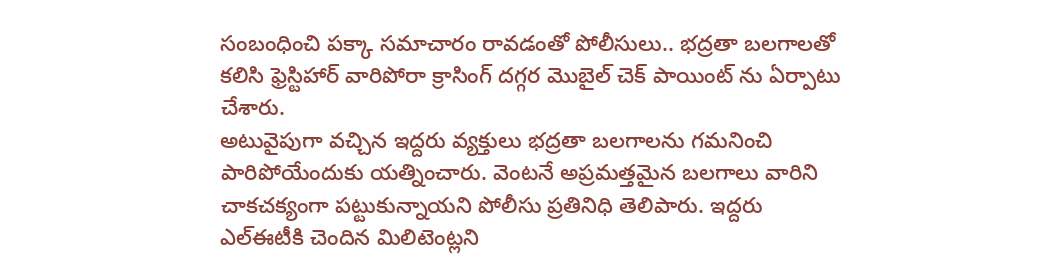సంబంధించి పక్కా సమాచారం రావడంతో పోలీసులు.. భద్రతా బలగాలతో కలిసి ఫ్రెస్టిహార్ వారిపోరా క్రాసింగ్ దగ్గర మొబైల్ చెక్ పాయింట్ ను ఏర్పాటు చేశారు.
అటువైపుగా వచ్చిన ఇద్దరు వ్యక్తులు భద్రతా బలగాలను గమనించి పారిపోయేందుకు యత్నించారు. వెంటనే అప్రమత్తమైన బలగాలు వారిని చాకచక్యంగా పట్టుకున్నాయని పోలీసు ప్రతినిధి తెలిపారు. ఇద్దరు ఎల్ఈటీకి చెందిన మిలిటెంట్లని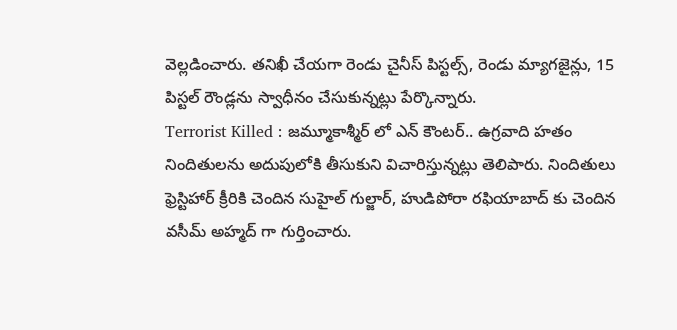వెల్లడించారు. తనిఖీ చేయగా రెండు చైనీస్ పిస్టల్స్, రెండు మ్యాగజైన్లు, 15 పిస్టల్ రౌండ్లను స్వాధీనం చేసుకున్నట్లు పేర్కొన్నారు.
Terrorist Killed : జమ్మూకాశ్మీర్ లో ఎన్ కౌంటర్.. ఉగ్రవాది హతం
నిందితులను అదుపులోకి తీసుకుని విచారిస్తున్నట్లు తెలిపారు. నిందితులు ఫ్రెస్టిహార్ క్రీరికి చెందిన సుహైల్ గుల్జార్, హుడిపోరా రఫియాబాద్ కు చెందిన వసీమ్ అహ్మద్ గా గుర్తించారు.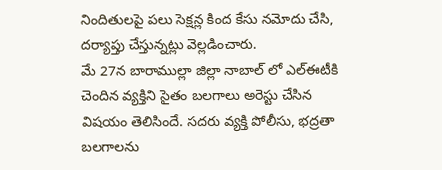నిందితులపై పలు సెక్షన్ల కింద కేసు నమోదు చేసి, దర్యాప్తు చేస్తున్నట్లు వెల్లడించారు.
మే 27న బారాముల్లా జిల్లా నాబాల్ లో ఎల్ఈటీకి చెందిన వ్యక్తిని సైతం బలగాలు అరెస్టు చేసిన విషయం తెలిసిందే. సదరు వ్యక్తి పోలీసు, భద్రతా బలగాలను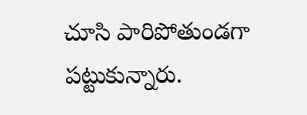చూసి పారిపోతుండగా పట్టుకున్నారు.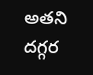అతని దగ్గర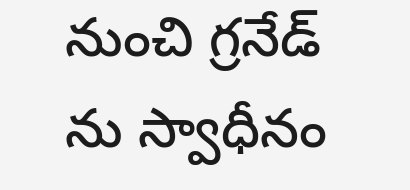నుంచి గ్రనేడ్ ను స్వాధీనం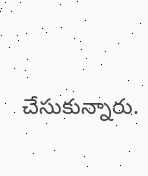చేసుకున్నారు.